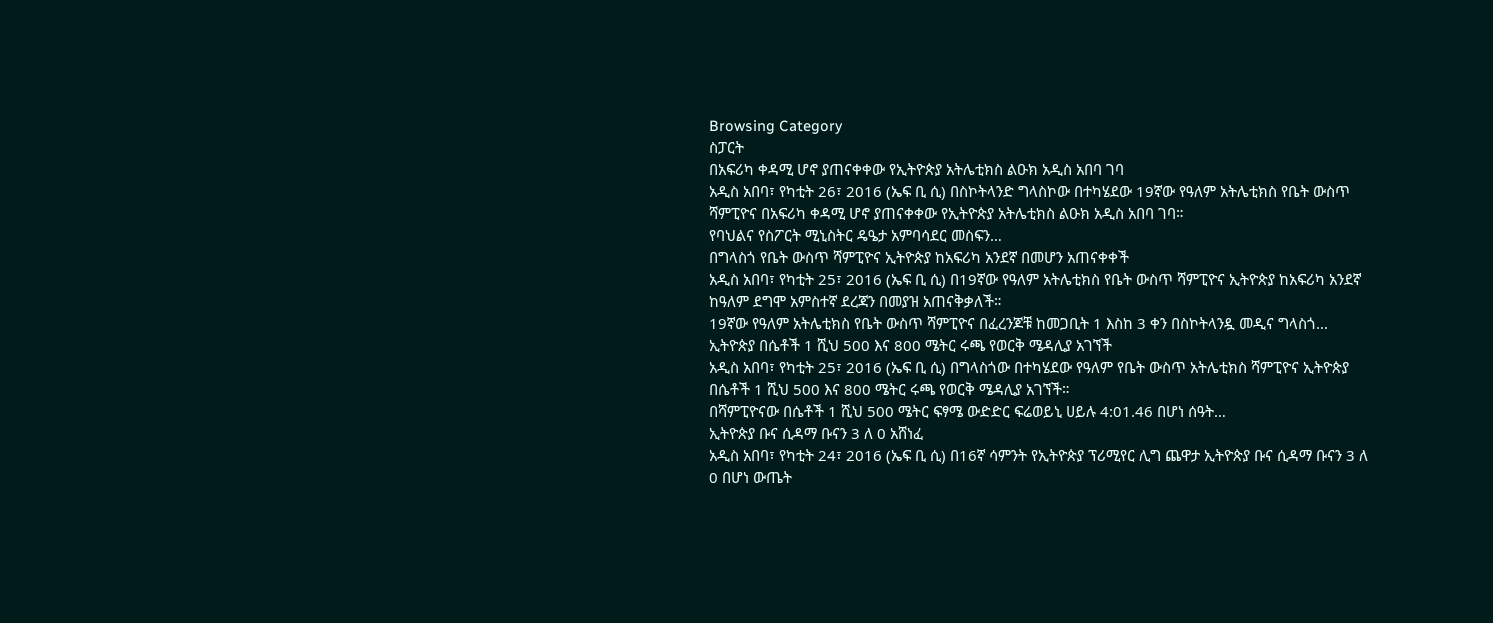Browsing Category
ስፓርት
በአፍሪካ ቀዳሚ ሆኖ ያጠናቀቀው የኢትዮጵያ አትሌቲክስ ልዑክ አዲስ አበባ ገባ
አዲስ አበባ፣ የካቲት 26፣ 2016 (ኤፍ ቢ ሲ) በስኮትላንድ ግላስኮው በተካሄደው 19ኛው የዓለም አትሌቲክስ የቤት ውስጥ ሻምፒዮና በአፍሪካ ቀዳሚ ሆኖ ያጠናቀቀው የኢትዮጵያ አትሌቲክስ ልዑክ አዲስ አበባ ገባ።
የባህልና የስፖርት ሚኒስትር ዴዔታ አምባሳደር መስፍን…
በግላስጎ የቤት ውስጥ ሻምፒዮና ኢትዮጵያ ከአፍሪካ አንደኛ በመሆን አጠናቀቀች
አዲስ አበባ፣ የካቲት 25፣ 2016 (ኤፍ ቢ ሲ) በ19ኛው የዓለም አትሌቲክስ የቤት ውስጥ ሻምፒዮና ኢትዮጵያ ከአፍሪካ አንደኛ ከዓለም ደግሞ አምስተኛ ደረጃን በመያዝ አጠናቅቃለች።
19ኛው የዓለም አትሌቲክስ የቤት ውስጥ ሻምፒዮና በፈረንጆቹ ከመጋቢት 1 እስከ 3 ቀን በስኮትላንዷ መዲና ግላስጎ…
ኢትዮጵያ በሴቶች 1 ሺህ 500 እና 800 ሜትር ሩጫ የወርቅ ሜዳሊያ አገኘች
አዲስ አበባ፣ የካቲት 25፣ 2016 (ኤፍ ቢ ሲ) በግላስጎው በተካሄደው የዓለም የቤት ውስጥ አትሌቲክስ ሻምፒዮና ኢትዮጵያ በሴቶች 1 ሺህ 500 እና 800 ሜትር ሩጫ የወርቅ ሜዳሊያ አገኘች።
በሻምፒዮናው በሴቶች 1 ሺህ 500 ሜትር ፍፃሜ ውድድር ፍሬወይኒ ሀይሉ 4:01.46 በሆነ ሰዓት…
ኢትዮጵያ ቡና ሲዳማ ቡናን 3 ለ 0 አሸነፈ
አዲስ አበባ፣ የካቲት 24፣ 2016 (ኤፍ ቢ ሲ) በ16ኛ ሳምንት የኢትዮጵያ ፕሪሚየር ሊግ ጨዋታ ኢትዮጵያ ቡና ሲዳማ ቡናን 3 ለ 0 በሆነ ውጤት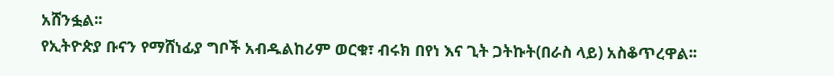አሸንፏል፡፡
የኢትዮጵያ ቡናን የማሸነፊያ ግቦች አብዱልከሪም ወርቁ፣ ብሩክ በየነ እና ጊት ጋትኩት(በራስ ላይ) አስቆጥረዋል፡፡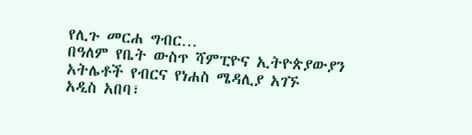የሊጉ መርሐ ግብር…
በዓለም የቤት ውስጥ ሻምፒዮና ኢትዮጵያውያን አትሌቶች የብርና የነሐስ ሜዳሊያ አገኙ
አዲስ አበባ፣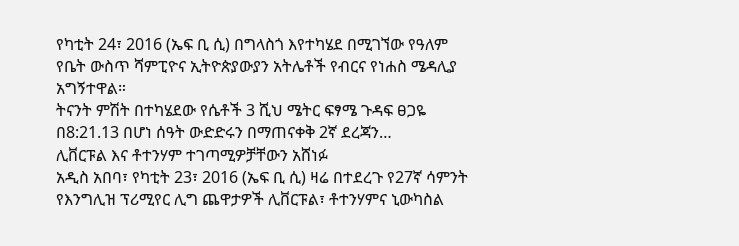የካቲት 24፣ 2016 (ኤፍ ቢ ሲ) በግላስጎ እየተካሄደ በሚገኘው የዓለም የቤት ውስጥ ሻምፒዮና ኢትዮጵያውያን አትሌቶች የብርና የነሐስ ሜዳሊያ አግኝተዋል።
ትናንት ምሽት በተካሄደው የሴቶች 3 ሺህ ሜትር ፍፃሜ ጉዳፍ ፀጋዬ በ8:21.13 በሆነ ሰዓት ውድድሩን በማጠናቀቅ 2ኛ ደረጃን…
ሊቨርፑል እና ቶተንሃም ተገጣሚዎቻቸውን አሸነፉ
አዲስ አበባ፣ የካቲት 23፣ 2016 (ኤፍ ቢ ሲ) ዛሬ በተደረጉ የ27ኛ ሳምንት የእንግሊዝ ፕሪሚየር ሊግ ጨዋታዎች ሊቨርፑል፣ ቶተንሃምና ኒውካስል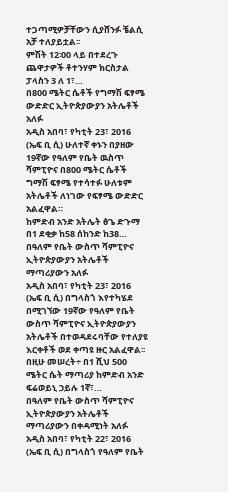ተጋጣሚዎቻቸውን ሲያሸንፉ ቼልሲ አቻ ተለያይቷል፡፡
ምሽት 12፡00 ላይ በተደረጉ ጨዋታዎች ቶተንሃም ክርስታል ፓላስን 3 ለ 1፣…
በ800 ሜትር ሴቶች የግማሽ ፍፃሜ ውድድር ኢትዮጵያውያን አትሌቶች አለፉ
አዲስ አበባ፣ የካቲት 23፣ 2016 (ኤፍ ቢ ሲ) ሁለተኛ ቀኑን በያዘው 19ኛው የዓለም የቤት ዉስጥ ሻምፒዮና በ800 ሜትር ሴቶች ግማሽ ፍፃሜ የተሳተፉ ሁለቱም አትሌቶች ለነገው የፍፃሜ ውድድር አልፈዋል።
ከምድብ አንድ አትሌት ፅጌ ድጉማ በ1 ደቂቃ ከ58 ሰከንድ ከ38…
በዓለም የቤት ውስጥ ሻምፒዮና ኢትዮጵያውያን አትሌቶች ማጣሪያውን አለፉ
አዲስ አበባ፣ የካቲት 23፣ 2016 (ኤፍ ቢ ሲ) በግላስጎ እየተካሄደ በሚገኘው 19ኛው የዓለም የቤት ውስጥ ሻምፒዮና ኢትዮጵያውያን አትሌቶች በተወዳደሩባቸው የተለያዩ እርቀቶች ወደ ቀጣዩ ዙር አልፈዋል፡፡
በዚሁ መሠረት÷ በ1 ሺህ 500 ሜትር ሴት ማጣሪያ ከምድብ አንድ ፍሬወይኒ ኃይሉ 1ኛ፣…
በዓለም የቤት ውስጥ ሻምፒዮና ኢትዮጵያውያን አትሌቶች ማጣሪያውን በቀዳሚነት አለፉ
አዲስ አበባ፣ የካቲት 22፣ 2016 (ኤፍ ቢ ሲ) በግላስጎ የዓለም የቤት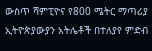ውስጥ ሻምፒዮና የ800 ሜትር ማጣሪያ ኢትዮጵያውያን አትሌቶች በተለያየ ምድብ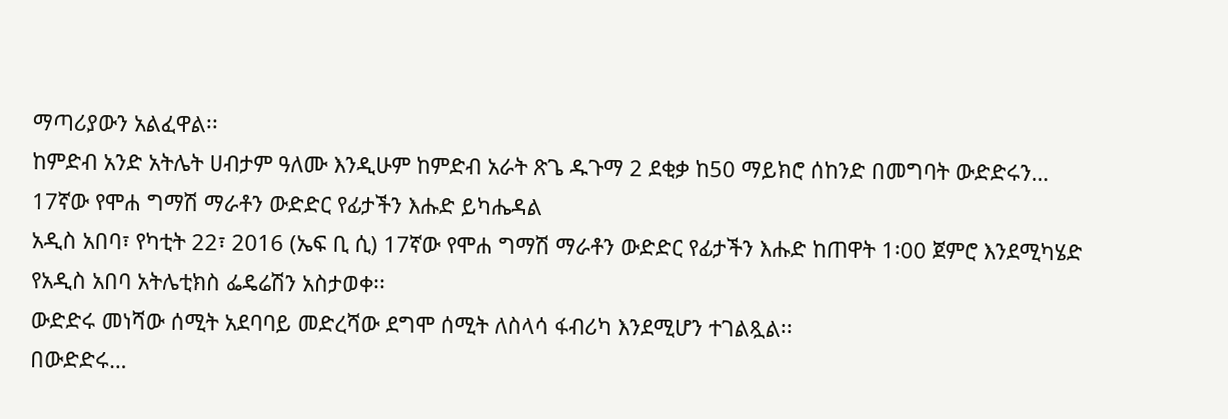ማጣሪያውን አልፈዋል፡፡
ከምድብ አንድ አትሌት ሀብታም ዓለሙ እንዲሁም ከምድብ አራት ጽጌ ዱጉማ 2 ደቂቃ ከ50 ማይክሮ ሰከንድ በመግባት ውድድሩን…
17ኛው የሞሐ ግማሽ ማራቶን ውድድር የፊታችን እሑድ ይካሔዳል
አዲስ አበባ፣ የካቲት 22፣ 2016 (ኤፍ ቢ ሲ) 17ኛው የሞሐ ግማሽ ማራቶን ውድድር የፊታችን እሑድ ከጠዋት 1፡00 ጀምሮ እንደሚካሄድ የአዲስ አበባ አትሌቲክስ ፌዴሬሽን አስታወቀ፡፡
ውድድሩ መነሻው ሰሚት አደባባይ መድረሻው ደግሞ ሰሚት ለስላሳ ፋብሪካ እንደሚሆን ተገልጿል፡፡
በውድድሩ…